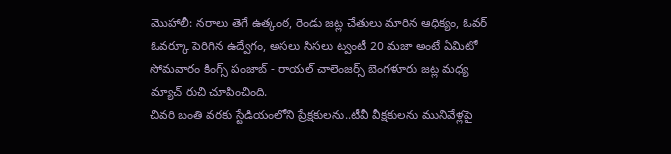మొహాలీ: నరాలు తెగే ఉత్కంఠ, రెండు జట్ల చేతులు మారిన ఆధిక్యం, ఓవర్ ఓవర్కూ పెరిగిన ఉద్వేగం, అసలు సిసలు ట్వంటీ 20 మజా అంటే ఏమిటో సోమవారం కింగ్స్ పంజాబ్ - రాయల్ చాలెంజర్స్ బెంగళూరు జట్ల మధ్య మ్యాచ్ రుచి చూపించింది.
చివరి బంతి వరకు స్టేడియంలోని ప్రేక్షకులను..టీవీ వీక్షకులను మునివేళ్లపై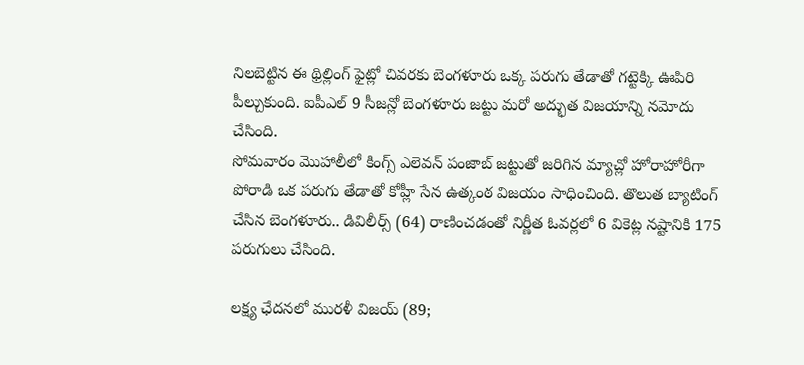నిలబెట్టిన ఈ థ్రిల్లింగ్ ఫైట్లో చివరకు బెంగళూరు ఒక్క పరుగు తేడాతో గట్టెక్కి ఊపిరి పీల్చుకుంది. ఐపీఎల్ 9 సీజన్లో బెంగళూరు జట్టు మరో అద్భుత విజయాన్ని నమోదు చేసింది.
సోమవారం మొహాలీలో కింగ్స్ ఎలెవన్ పంజాబ్ జట్టుతో జరిగిన మ్యాచ్లో హోరాహోరీగా పోరాడి ఒక పరుగు తేడాతో కోహ్లీ సేన ఉత్కంఠ విజయం సాధించింది. తొలుత బ్యాటింగ్ చేసిన బెంగళూరు.. డివిలీర్స్ (64) రాణించడంతో నిర్ణీత ఓవర్లలో 6 వికెట్ల నష్టానికి 175 పరుగులు చేసింది.

లక్ష్య ఛేదనలో మురళీ విజయ్ (89;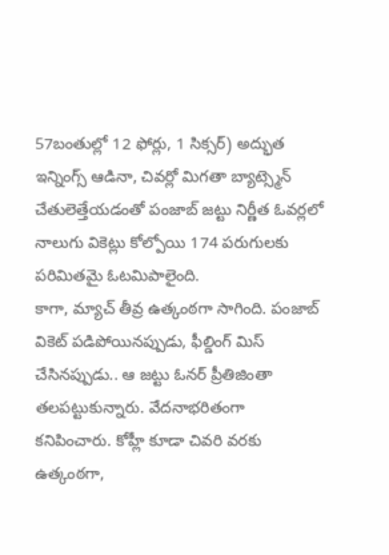57బంతుల్లో 12 ఫోర్లు, 1 సిక్సర్) అద్భుత ఇన్నింగ్స్ ఆడినా, చివర్లో మిగతా బ్యాట్స్మెన్ చేతులెత్తేయడంతో పంజాబ్ జట్టు నిర్ణీత ఓవర్లలో నాలుగు వికెట్లు కోల్పోయి 174 పరుగులకు పరిమితమై ఓటమిపాలైంది.
కాగా, మ్యాచ్ తీవ్ర ఉత్కంఠగా సాగింది. పంజాబ్ వికెట్ పడిపోయినప్పుడు, ఫీల్డింగ్ మిస్ చేసినప్పుడు.. ఆ జట్టు ఓనర్ ప్రీతిజింతా తలపట్టుకున్నారు. వేదనాభరితంగా కనిపించారు. కోహ్లీ కూడా చివరి వరకు ఉత్కంఠగా,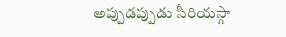అప్పుడప్పుడు సీరియస్గా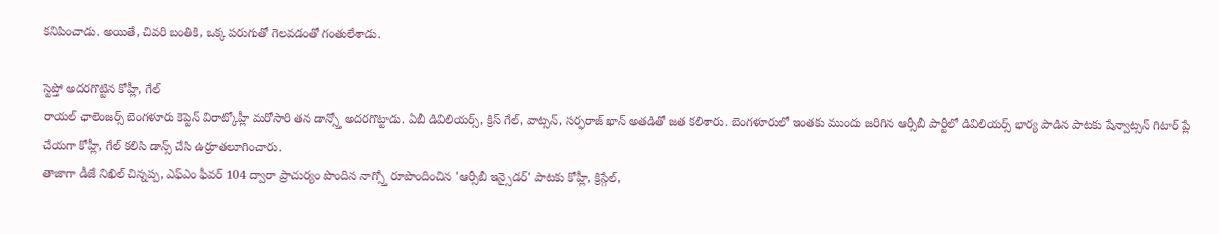కనిపించాడు. అయితే, చివరి బంతికి, ఒక్క పరుగుతో గెలవడంతో గంతులేశాడు.

స్టెప్తో అదరగొట్టిన కోహ్లీ, గేల్
రాయల్ ఛాలెంజర్స్ బెంగళూరు కెప్టెన్ విరాట్కోహ్లీ మరోసారి తన డాన్స్తో అదరగొట్టాడు. ఏబీ డివిలియర్స్, క్రిస్ గేల్, వాట్సన్, సర్ఫరాజ్ ఖాన్ అతడితో జత కలిశారు. బెంగళూరులో ఇంతకు ముందు జరిగిన ఆర్సీబీ పార్టీలో డివిలియర్స్ భార్య పాడిన పాటకు షేన్వాట్సన్ గిటార్ ప్లే చేయగా కోహ్లీ, గేల్ కలిసి డాన్స్ చేసి ఉర్రూతలూగించారు.
తాజాగా డీజే నిఖిల్ చిన్నప్ప, ఎఫ్ఎం ఫీవర్ 104 ద్వారా ప్రాచుర్యం పొందిన నాగ్స్తో రూపొందించిన 'ఆర్సీబీ ఇన్సైడర్' పాటకు కోహ్లీ, క్రిస్గేల్,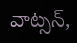వాట్సన్,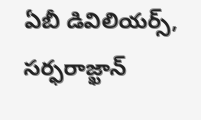ఏబీ డివిలియర్స్, సర్ఫరాజ్ఖాన్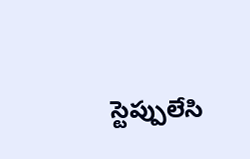స్టెప్పులేసి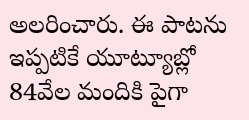అలరించారు. ఈ పాటను ఇప్పటికే యూట్యూబ్లో 84వేల మందికి పైగా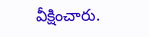వీక్షించారు.